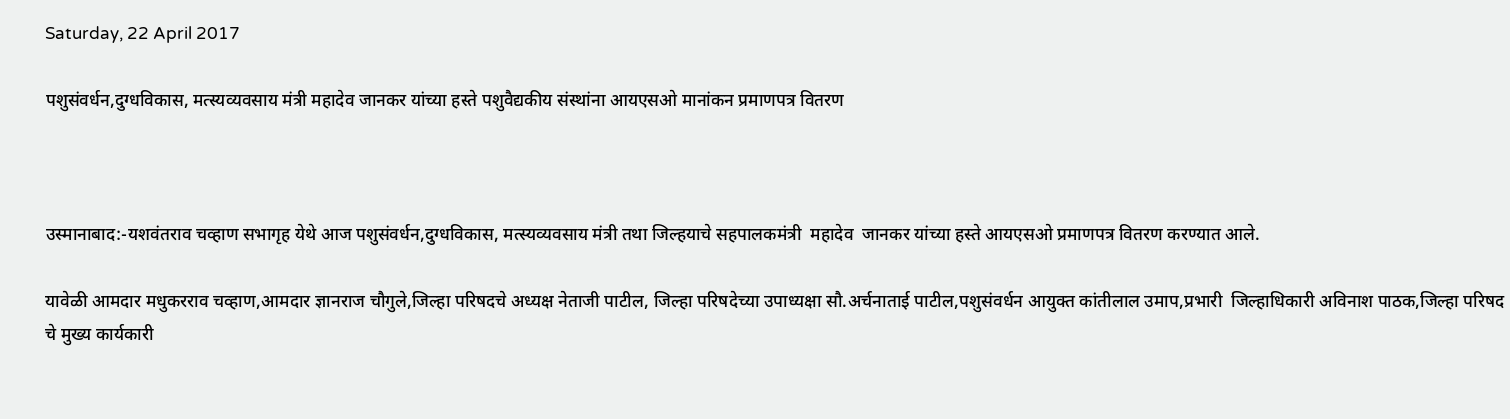Saturday, 22 April 2017

पशुसंवर्धन,दुग्धविकास, मत्स्यव्यवसाय मंत्री महादेव जानकर यांच्या हस्ते पशुवैद्यकीय संस्थांना आयएसओ मानांकन प्रमाणपत्र वितरण



उस्मानाबाद:-यशवंतराव चव्हाण सभागृह येथे आज पशुसंवर्धन,दुग्धविकास, मत्स्यव्यवसाय मंत्री तथा जिल्हयाचे सहपालकमंत्री  महादेव  जानकर यांच्या हस्ते आयएसओ प्रमाणपत्र वितरण करण्यात आले.

यावेळी आमदार मधुकरराव चव्हाण,आमदार ज्ञानराज चौगुले,जिल्हा परिषदचे अध्यक्ष नेताजी पाटील, जिल्हा परिषदेच्या उपाध्यक्षा सौ.अर्चनाताई पाटील,पशुसंवर्धन आयुक्त कांतीलाल उमाप,प्रभारी  जिल्हाधिकारी अविनाश पाठक,जिल्हा परिषद चे मुख्य कार्यकारी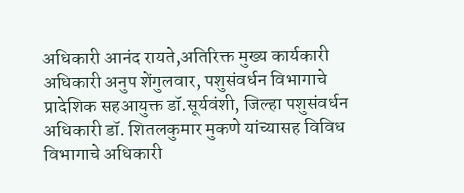अधिकारी आनंद रायते,अतिरिक्त मुख्य कार्यकारी अधिकारी अनुप शेंगुलवार, पशुसंवर्धन विभागाचे प्रादेशिक सहआयुक्त डॉ.सूर्यवंशी, जिल्हा पशुसंवर्धन अधिकारी डॉ. शितलकुमार मुकणे यांच्यासह विविध विभागाचे अधिकारी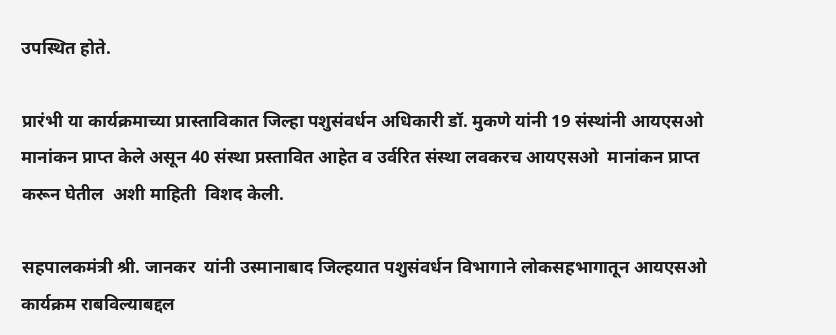उपस्थित होते.

प्रारंभी या कार्यक्रमाच्या प्रास्ताविकात जिल्हा पशुसंवर्धन अधिकारी डॉ. मुकणे यांनी 19 संस्थांनी आयएसओ  मानांकन प्राप्त केले असून 40 संस्था प्रस्तावित आहेत व उर्वरित संस्था लवकरच आयएसओ  मानांकन प्राप्त करून घेतील  अशी माहिती  विशद केली.

सहपालकमंत्री श्री. जानकर  यांनी उस्मानाबाद जिल्हयात पशुसंवर्धन विभागाने लोकसहभागातून आयएसओ कार्यक्रम राबविल्याबद्दल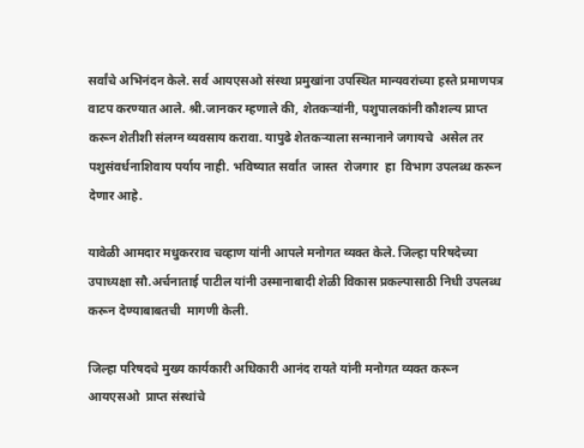सर्वांचे अभिनंदन केले. सर्व आयएसओ संस्था प्रमुखांना उपस्थित मान्यवरांच्या हस्ते प्रमाणपत्र वाटप करण्यात आले. श्री.जानकर म्हणाले की, शेतकऱ्यांनी, पशुपालकांनी कौशल्य प्राप्त करून शेतीशी संलग्न व्यवसाय करावा. यापुढे शेतकऱ्याला सन्मानाने जगायचे  असेल तर पशुसंवर्धनाशिवाय पर्याय नाही. भविष्यात सर्वांत  जास्त  रोजगार  हा  विभाग उपलब्ध करून देणार आहे.

यावेळी आमदार मधुकरराव चव्हाण यांनी आपले मनोगत व्यक्त केले. जिल्हा परिषदेच्या उपाध्यक्षा सौ.अर्चनाताई पाटील यांनी उस्मानाबादी शेळी विकास प्रकल्पासाठी निधी उपलब्ध करून देण्याबाबतची  मागणी केली.

जिल्हा परिषदचे मुख्य कार्यकारी अधिकारी आनंद रायते यांनी मनोगत व्यक्त करून  आयएसओ  प्राप्त संस्थांचे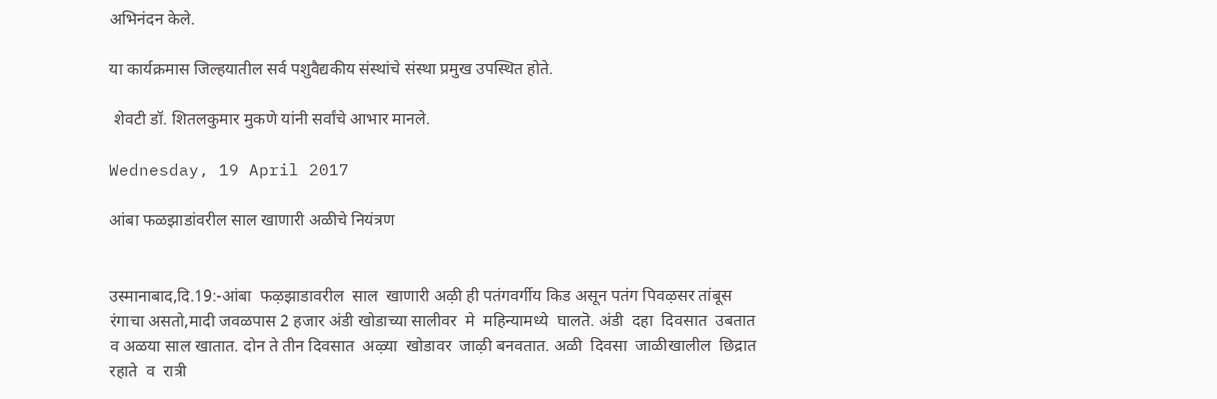अभिनंदन केले.

या कार्यक्रमास जिल्हयातील सर्व पशुवैद्यकीय संस्थांचे संस्था प्रमुख उपस्थित होते.

 शेवटी डॉ. शितलकुमार मुकणे यांनी सर्वांचे आभार मानले.

Wednesday, 19 April 2017

आंबा फळझाडांवरील साल खाणारी अळीचे नियंत्रण


उस्मानाबाद,दि.19:-आंबा  फऴझाडावरील  साल  खाणारी अऴी ही पतंगवर्गीय किड असून पतंग पिवऴसर तांबूस रंगाचा असतो,मादी जवळपास 2 हजार अंडी खोडाच्या सालीवर  मे  महिन्यामध्ये  घालतॆ. अंडी  दहा  दिवसात  उबतात  व अळया साल खातात. दोन ते तीन दिवसात  अऴ्या  खोडावर  जाऴी बनवतात. अळी  दिवसा  जाळीखालील  छिद्रात रहाते  व  रात्री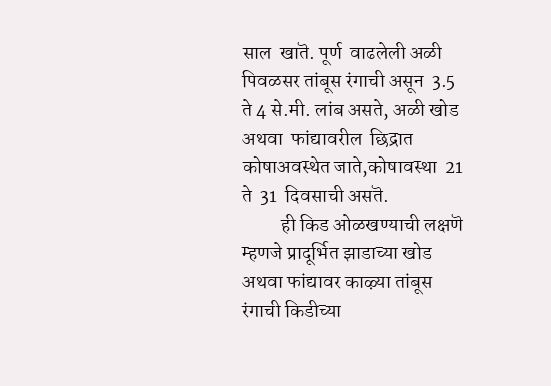साल  खातॆ. पूर्ण  वाढलेली अळी पिवळसर तांबूस रंगाची असून  3.5 ते 4 से.मी. लांब असते, अळी खोड  अथवा  फांद्यावरील  छिद्रात  कोषाअवस्थेत जाते,कोषावस्था  21 ते  31  दिवसाची असतॆ.
          ही किड ओळखण्याची लक्षणॆ म्हणजे प्रादूर्भित झाडाच्या खोड अथवा फांद्यावर काऴ्या तांबूस रंगाची किडीच्या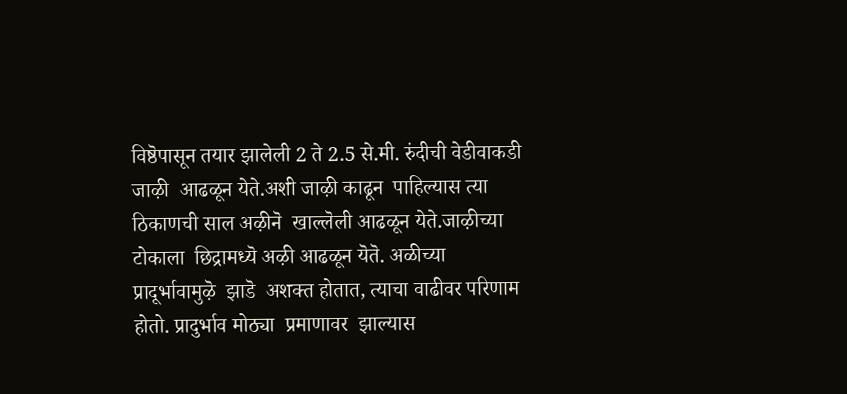विष्ठॆपासून तयार झालेली 2 ते 2.5 से.मी. रुंदीची वेडीवाकडी  जाऴी  आढळून येते.अशी जाऴी काढून  पाहिल्यास त्या ठिकाणची साल अऴीनॆ  खाल्लॆली आढळून येते.जाऴीच्या टोकाला  छिद्रामध्यॆ अऴी आढळून यॆतॆ. अळीच्या  प्रादूर्भावामुऴॆ  झाडॆ  अशक्त होतात, त्याचा वाढीवर परिणाम होतो. प्रादुर्भाव मोठ्या  प्रमाणावर  झाल्यास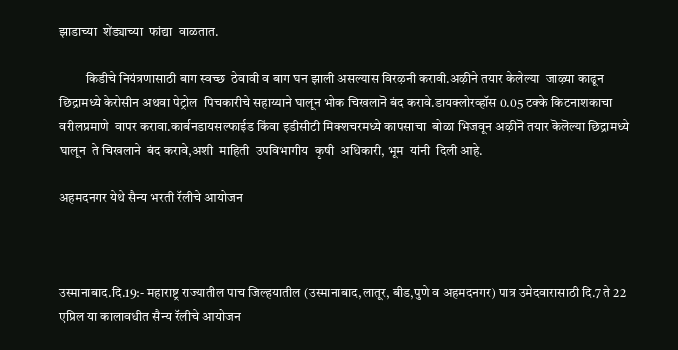झाडाच्या  शेंड्याच्या  फांद्या  वाळतात.

          किडीचे नियंत्रणासाठी बाग स्वच्छ  ठेवावी व बाग घन झाली असल्यास विरऴनी करावी.अऴीने तयार केलेल्या  जाऴ्या काढून छिद्रामध्ये केरोसीन अथवा पेट्रोल  पिचकारीचे सहाय्याने घालून भोक चिखलानॆ बंद करावे.डायक्लोरव्हॉस 0.05 टक्के किटनाशकाचा वरीलप्रमाणे  वापर करावा.कार्बनडायसल्फाईड किंवा इडीसीटी मिक्शचरमध्ये कापसाचा  बोळा भिजवून अऴीनॆ तयार कॆलॆल्या छिद्रामध्ये घालून  ते चिखलाने  बंद करावे,अशी  माहिती  उपविभागीय  कृषी  अधिकारी, भूम  यांनी  दिली आहे.

अहमदनगर येथे सैन्य भरती रॅलीचे आयोजन



उस्मानाबाद.दि.19:- महाराष्ट्र राज्यातील पाच जिल्हयातील (उस्मानाबाद,लातूर, बीड,पुणे व अहमदनगर) पात्र उमेदवारासाठी दि.7 ते 22 एप्रिल या कालावधीत सैन्य रॅलीचे आयोजन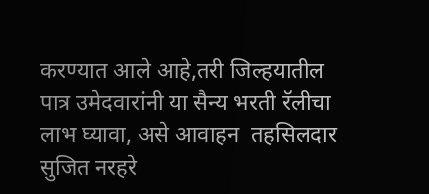करण्यात आले आहे,तरी जिल्हयातील पात्र उमेदवारांनी या सैन्य भरती रॅलीचा लाभ घ्यावा, असे आवाहन  तहसिलदार  सुजित नरहरे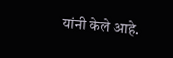यांनी केले आहे.